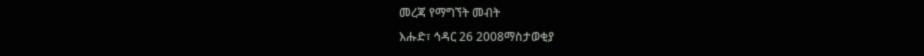መረጃ የማግኘት መብት
እሑድ፣ ኅዳር 26 2008ማስታወቂያ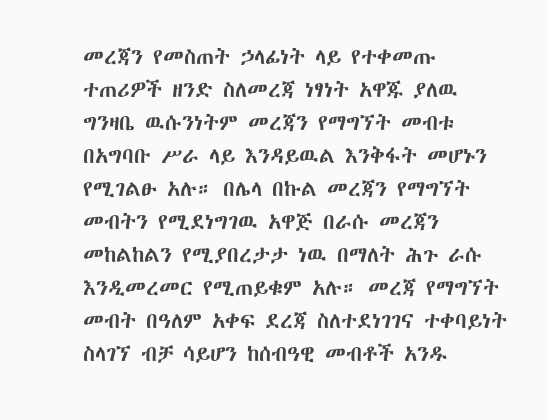መረጃን የመስጠት ኃላፊነት ላይ የተቀመጡ ተጠሪዎች ዘንድ ስለመረጃ ነፃነት አዋጁ ያለዉ ግንዛቤ ዉሱንነትም መረጃን የማግኘት መብቱ በአግባቡ ሥራ ላይ እንዳይዉል እንቅፋት መሆኑን የሚገልፁ አሉ። በሌላ በኩል መረጃን የማግኘት መብትን የሚደነግገዉ አዋጅ በራሱ መረጃን መከልከልን የሚያበረታታ ነዉ በማለት ሕጉ ራሱ እንዲመረመር የሚጠይቁም አሉ። መረጃ የማግኘት መብት በዓለም አቀፍ ደረጃ ስለተደነገገና ተቀባይነት ስላገኘ ብቻ ሳይሆን ከሰብዓዊ መብቶች አንዱ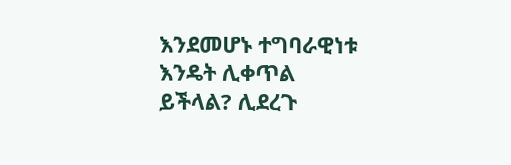እንደመሆኑ ተግባራዊነቱ እንዴት ሊቀጥል ይችላል? ሊደረጉ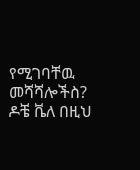የሚገባቸዉ መሻሻሎችስ? ዶቼ ቬለ በዚህ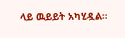ላይ ዉይይት አካሂዷል።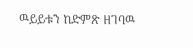ዉይይቱን ከድምጽ ዘገባዉ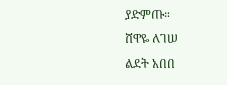ያድምጡ።
ሸዋዬ ለገሠ
ልደት አበበ